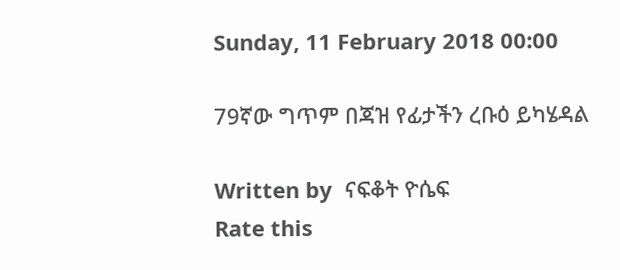Sunday, 11 February 2018 00:00

79ኛው ግጥም በጃዝ የፊታችን ረቡዕ ይካሄዳል

Written by  ናፍቆት ዮሴፍ
Rate this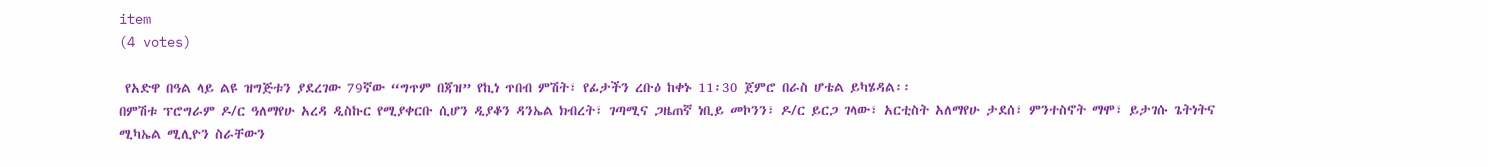item
(4 votes)

 የአድዋ በዓል ላይ ልዩ ዝግጅቱን ያደረገው 79ኛው “ግጥም በጃዝ” የኪነ ጥበብ ምሽት፣ የፊታችን ረቡዕ ከቀኑ 11፡30 ጀምሮ በራስ ሆቴል ይካሄዳል፡፡
በምሽቱ ፕሮግራም ዶ/ር ዓለማየሁ አረዳ ዲስኩር የሚያቀርቡ ሲሆን ዲያቆን ዳንኤል ክብረት፣ ገጣሚና ጋዜጠኛ ነቢይ መኮንን፣ ዶ/ር ይርጋ ገላው፣ አርቲስት አለማየሁ ታደሰ፣ ምንተስኖት ማሞ፣ ይታገሱ ጌትነትና ሚካኤል ሚሊዮን ስራቸውን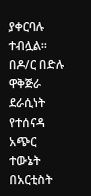ያቀርባሉ ተብሏል፡፡ በዶ/ር በድሉ ዋቅጅራ ደራሲነት የተሰናዳ አጭር ተውኔት በአርቲስት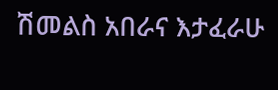ሽመልስ አበራና እታፈራሁ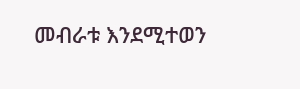መብራቱ እንደሚተወን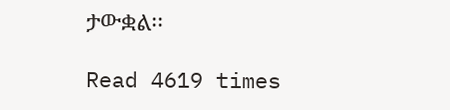ታውቋል፡፡

Read 4619 times